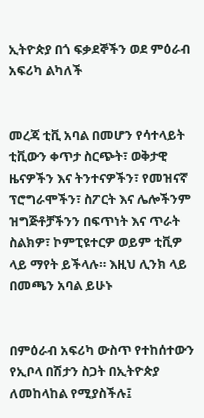ኢትዮጵያ በጎ ፍቃደኞችን ወደ ምዕራብ አፍሪካ ልካለች


መረጃ ቲቪ አባል በመሆን የሳተላይት ቲቪውን ቀጥታ ስርጭት፣ ወቅታዊ ዜናዎችን እና ትንተናዎችን፣ የመዝናኛ ፕሮግራሞችን፣ ስፖርት እና ሌሎችንም ዝግጅቶቻችንን በፍጥነት እና ጥራት ስልክዎ፣ ኮምፒዩተርዎ ወይም ቲቪዎ ላይ ማየት ይችላሉ። እዚህ ሊንክ ላይ በመጫን አባል ይሁኑ


በምዕራብ አፍሪካ ውስጥ የተከሰተውን የኢቦላ በሽታን ስጋት በኢትዮጵያ ለመከላከል የሚያስችሉ፤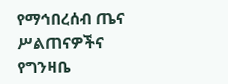የማኅበረሰብ ጤና ሥልጠናዎችና የግንዛቤ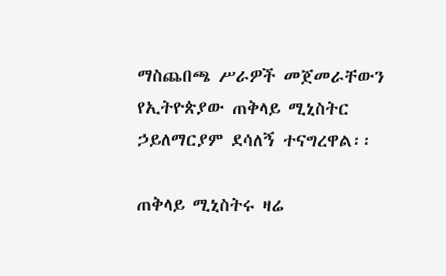ማስጨበጫ ሥራዎች መጀመራቸውን የኢትዮጵያው ጠቅላይ ሚኒስትር ኃይለማርያም ደሳለኝ ተናግረዋል፡፡

ጠቅላይ ሚኒስትሩ ዛሬ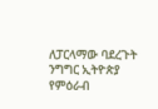ለፓርላማው ባደረጉት ንግግር ኢትዮጵያ የምዕራብ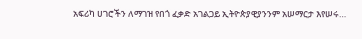አፍሪካ ሀገሮችን ለማገዝ የበጎ ፈቃድ አገልጋይ ኢትዮጵያዊያንንም አሠማርታ እየሠሩ…